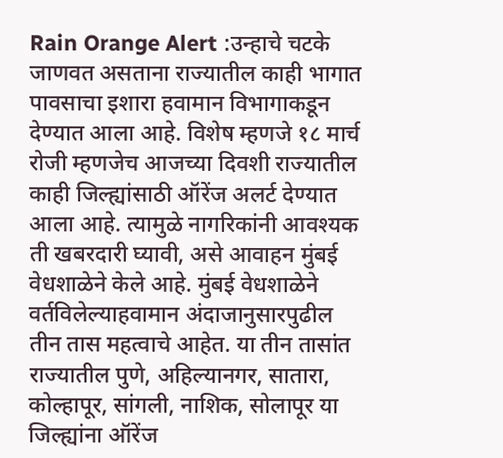Rain Orange Alert :उन्हाचे चटके जाणवत असताना राज्यातील काही भागात पावसाचा इशारा हवामान विभागाकडून देण्यात आला आहे. विशेष म्हणजे १८ मार्च रोजी म्हणजेच आजच्या दिवशी राज्यातील काही जिल्ह्यांसाठी ऑरेंज अलर्ट देण्यात आला आहे. त्यामुळे नागरिकांनी आवश्यक ती खबरदारी घ्यावी, असे आवाहन मुंबई वेधशाळेने केले आहे. मुंबई वेधशाळेने वर्तविलेल्याहवामान अंदाजानुसारपुढील तीन तास महत्वाचे आहेत. या तीन तासांत राज्यातील पुणे, अहिल्यानगर, सातारा, कोल्हापूर, सांगली, नाशिक, सोलापूर या जिल्ह्यांना ऑरेंज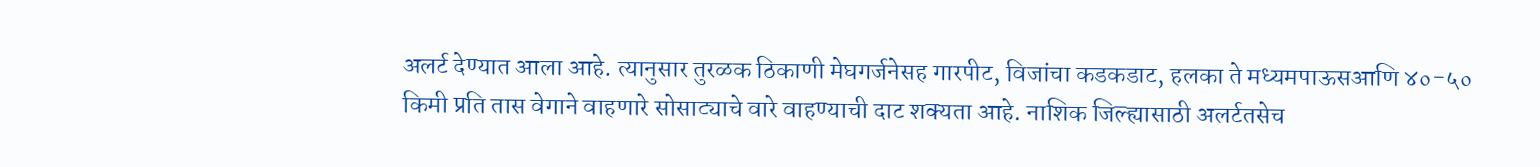अलर्ट देण्यात आला आहे. त्यानुसार तुरळक ठिकाणी मेघगर्जनेसह गारपीट, विजांचा कडकडाट, हलका ते मध्यमपाऊसआणि ४०-५० किमी प्रति तास वेगाने वाहणारे सोसाट्याचे वारे वाहण्याची दाट शक्यता आहे. नाशिक जिल्ह्यासाठी अलर्टतसेच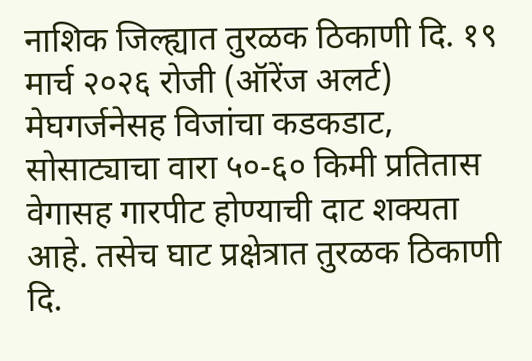नाशिक जिल्ह्यात तुरळक ठिकाणी दि. १९ मार्च २०२६ रोजी (ऑरेंज अलर्ट) मेघगर्जनेसह विजांचा कडकडाट, सोसाट्याचा वारा ५०-६० किमी प्रतितास वेगासह गारपीट होण्याची दाट शक्यता आहे. तसेच घाट प्रक्षेत्रात तुरळक ठिकाणी दि.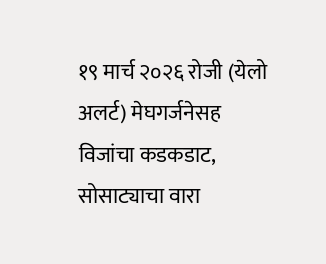१९ मार्च २०२६ रोजी (येलो अलर्ट) मेघगर्जनेसह विजांचा कडकडाट, सोसाट्याचा वारा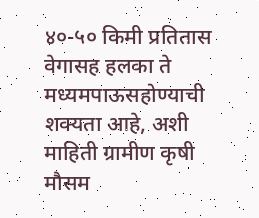४०-५० किमी प्रतितास वेगासह हलका ते मध्यमपाऊसहोण्याची शक्यता आहे, अशी माहिती ग्रामीण कृषी मौसम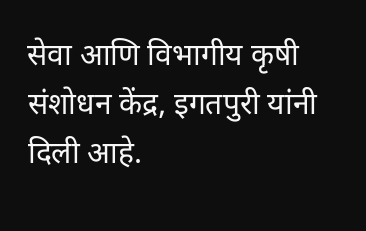सेवा आणि विभागीय कृषी संशोधन केंद्र, इगतपुरी यांनी दिली आहे.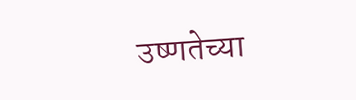उष्णतेच्या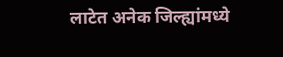लाटेत अनेक जिल्ह्यांमध्ये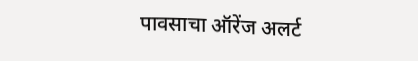पावसाचा ऑरेंज अलर्ट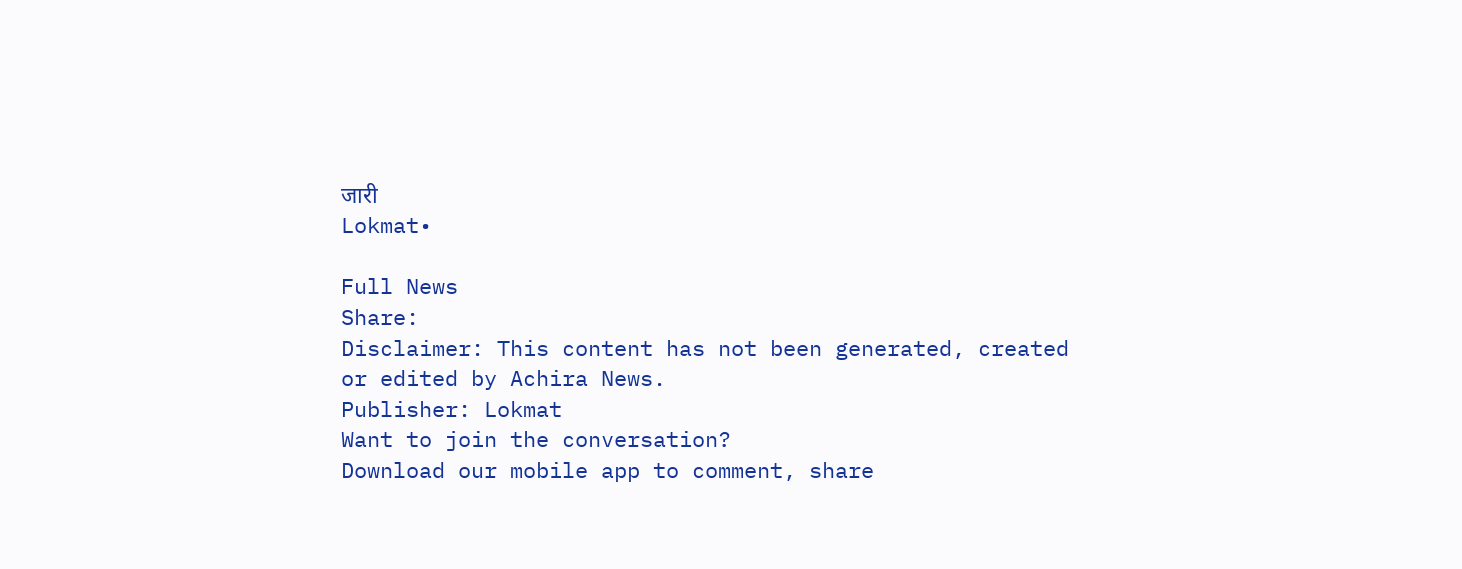जारी
Lokmat•

Full News
Share:
Disclaimer: This content has not been generated, created or edited by Achira News.
Publisher: Lokmat
Want to join the conversation?
Download our mobile app to comment, share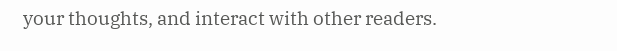your thoughts, and interact with other readers.